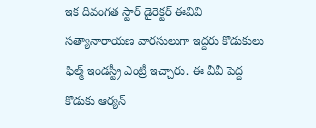ఇక దివంగత స్టార్ డైరెక్టర్ ఈవివి సత్యానారాయణ వారసులుగా ఇద్దరు కొడుకులు ఫిల్మ్ ఇండస్ట్రీ ఎంట్రీ ఇచ్చారు. ఈ వీవీ పెద్ద కొడుకు ఆర్యన్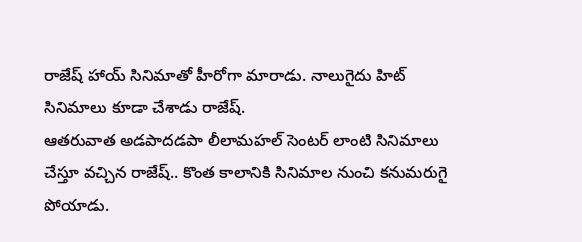రాజేష్ హాయ్ సినిమాతో హీరోగా మారాడు. నాలుగైదు హిట్ సినిమాలు కూడా చేశాడు రాజేష్.
ఆతరువాత అడపాదడపా లీలామహల్ సెంటర్ లాంటి సినిమాలు చేస్తూ వచ్చిన రాజేష్.. కొంత కాలానికి సినిమాల నుంచి కనుమరుగై పోయాడు.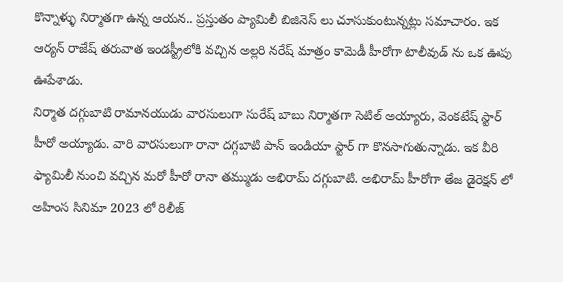కొన్నాళ్ళు నిర్మాతగా ఉన్న ఆయన.. ప్రస్తుతం ప్యామిలీ బిజినెస్ లు చూసుకుంటున్నట్లు సమాచారం. ఇక ఆర్యన్ రాజేష్ తరువాత ఇండస్ట్రీలోకి వచ్చిన అల్లరి నరేష్ మాత్రం కామెడీ హీరోగా టాలీవుడ్ ను ఒక ఊపు ఊపేశాడు.
నిర్మాత దగ్గుబాటి రామానయుడు వారసులుగా సురేష్ బాబు నిర్మాతగా సెటిల్ అయ్యారు, వెంకటేష్ స్టార్ హీరో అయ్యాడు. వారి వారసులుగా రానా దగ్గబాటి పాన్ ఇండియా స్టార్ గా కొనసాగుతున్నాడు. ఇక వీరి ఫ్యామిలీ నుంచి వచ్చిన మరో హీరో రానా తమ్ముడు అభిరామ్ దగ్గుబాటి. అభిరామ్ హీరోగా తేజ డైరెక్షన్ లో అహింస సినిమా 2023 లో రిలీజ్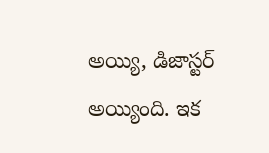అయ్యి, డిజాస్టర్ అయ్యింది. ఇక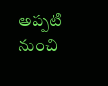అప్పటి నుంచి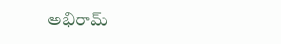అభిరామ్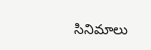సినిమాలు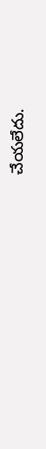చేయలేదు.